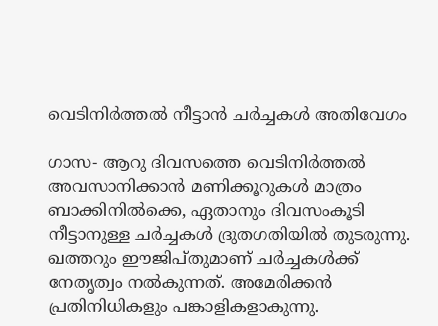വെടിനിര്‍ത്തല്‍ നീട്ടാന്‍ ചര്‍ച്ചകള്‍ അതിവേഗം

ഗാസ- ആറു ദിവസത്തെ വെടിനിര്‍ത്തല്‍ അവസാനിക്കാന്‍ മണിക്കൂറുകള്‍ മാത്രം ബാക്കിനില്‍ക്കെ, ഏതാനും ദിവസംകൂടി നീട്ടാനുള്ള ചര്‍ച്ചകള്‍ ദ്രുതഗതിയില്‍ തുടരുന്നു. ഖത്തറും ഈജിപ്തുമാണ് ചര്‍ച്ചകള്‍ക്ക് നേതൃത്വം നല്‍കുന്നത്. അമേരിക്കന്‍ പ്രതിനിധികളും പങ്കാളികളാകുന്നു.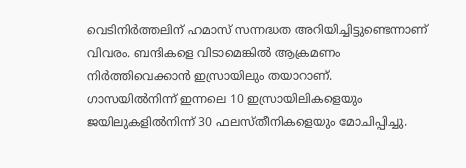വെടിനിര്‍ത്തലിന് ഹമാസ് സന്നദ്ധത അറിയിച്ചിട്ടുണ്ടെന്നാണ് വിവരം. ബന്ദികളെ വിടാമെങ്കില്‍ ആക്രമണം നിര്‍ത്തിവെക്കാന്‍ ഇസ്രായിലും തയാറാണ്.
ഗാസയില്‍നിന്ന് ഇന്നലെ 10 ഇസ്രായിലികളെയും ജയിലുകളില്‍നിന്ന് 30 ഫലസ്തീനികളെയും മോചിപ്പിച്ചു.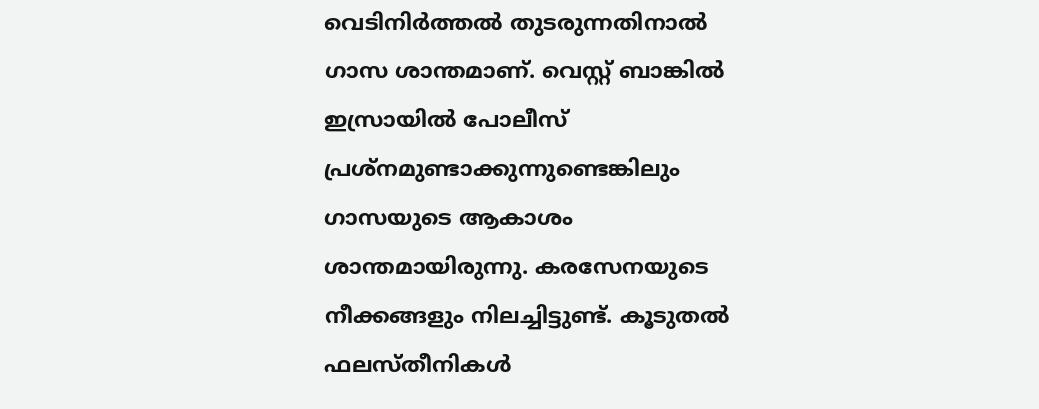വെടിനിര്‍ത്തല്‍ തുടരുന്നതിനാല്‍ ഗാസ ശാന്തമാണ്. വെസ്റ്റ് ബാങ്കില്‍ ഇസ്രായില്‍ പോലീസ് പ്രശ്‌നമുണ്ടാക്കുന്നുണ്ടെങ്കിലും ഗാസയുടെ ആകാശം ശാന്തമായിരുന്നു. കരസേനയുടെ നീക്കങ്ങളും നിലച്ചിട്ടുണ്ട്. കൂടുതല്‍ ഫലസ്തീനികള്‍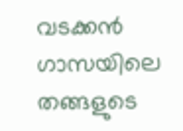വടക്കന്‍ ഗാസയിലെ തങ്ങളുടെ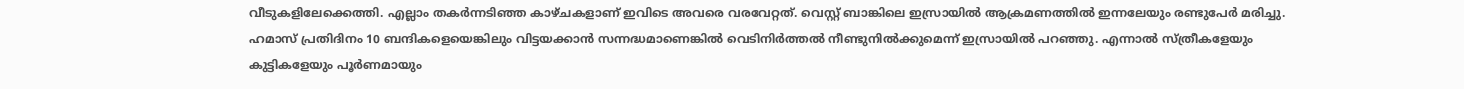വീടുകളിലേക്കെത്തി. എല്ലാം തകര്‍ന്നടിഞ്ഞ കാഴ്ചകളാണ് ഇവിടെ അവരെ വരവേറ്റത്. വെസ്റ്റ് ബാങ്കിലെ ഇസ്രായില്‍ ആക്രമണത്തില്‍ ഇന്നലേയും രണ്ടുപേര്‍ മരിച്ചു.
ഹമാസ് പ്രതിദിനം 10 ബന്ദികളെയെങ്കിലും വിട്ടയക്കാന്‍ സന്നദ്ധമാണെങ്കില്‍ വെടിനിര്‍ത്തല്‍ നീണ്ടുനില്‍ക്കുമെന്ന് ഇസ്രായില്‍ പറഞ്ഞു. എന്നാല്‍ സ്ത്രീകളേയും കുട്ടികളേയും പൂര്‍ണമായും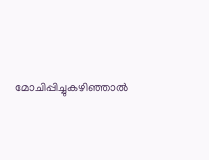മോചിപ്പിച്ചുകഴിഞ്ഞാല്‍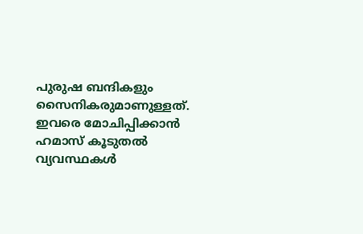പുരുഷ ബന്ദികളും സൈനികരുമാണുള്ളത്. ഇവരെ മോചിപ്പിക്കാന്‍ ഹമാസ് കൂടുതല്‍ വ്യവസ്ഥകള്‍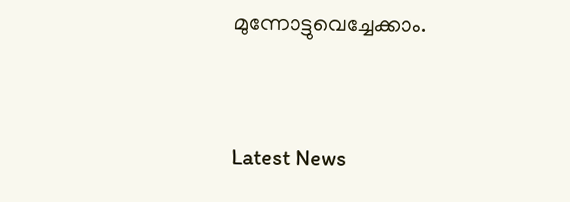മുന്നോട്ടുവെച്ചേക്കാം.



Latest News